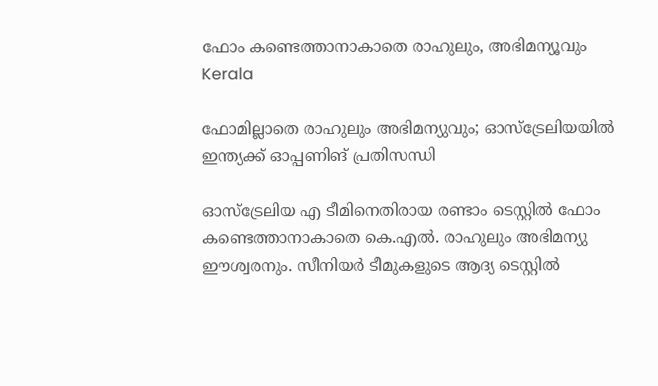ഫോം കണ്ടെത്താനാകാതെ രാഹുലും, അഭിമന‍്യൂവും
Kerala

ഫോമില്ലാതെ രാഹുലും അഭിമന‍്യുവും; ഓസ്ട്രേലിയയിൽ ഇന്ത്യക്ക് ഓപ്പണിങ് പ്രതിസന്ധി

ഓസ്ട്രേലിയ എ ടീമിനെതിരായ രണ്ടാം ടെസ്റ്റിൽ ഫോം കണ്ടെത്താനാകാതെ കെ.എൽ. രാഹുലും അഭിമന‍്യു ഈശ്വരനും. സീനിയർ ടീമുകളുടെ ആദ്യ ടെസ്റ്റിൽ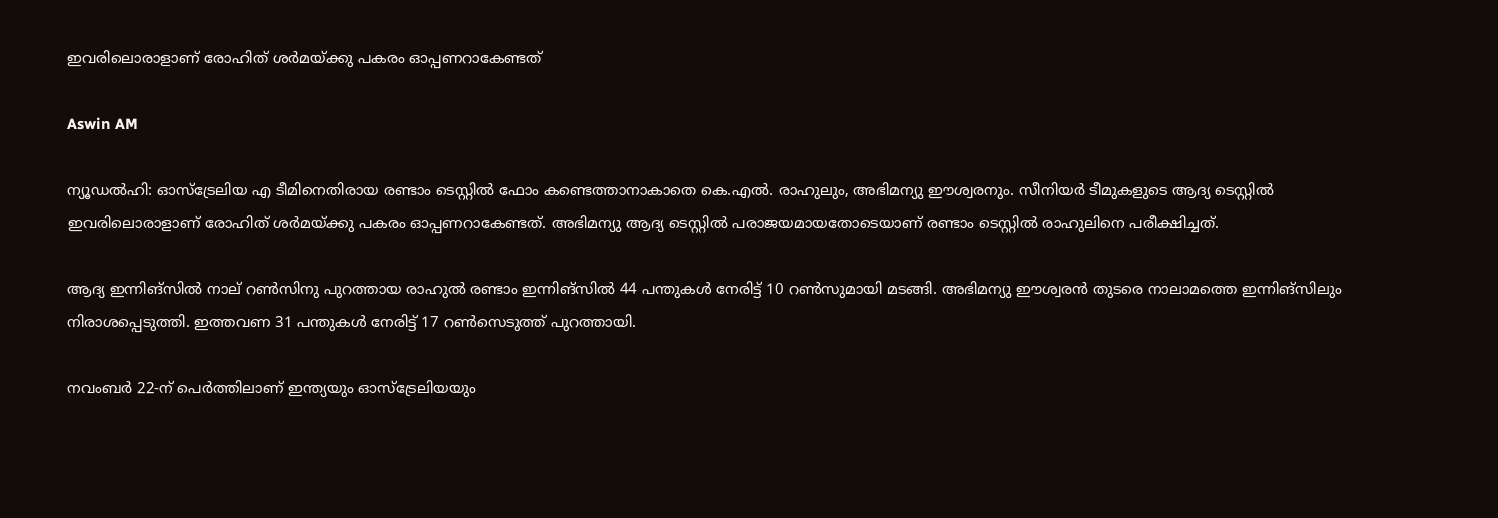ഇവരിലൊരാളാണ് രോഹിത് ശർമയ്ക്കു പകരം ഓപ്പണറാകേണ്ടത്

Aswin AM

ന‍്യൂഡൽഹി: ഓസ്ട്രേലിയ എ ടീമിനെതിരായ രണ്ടാം ടെസ്റ്റിൽ ഫോം കണ്ടെത്താനാകാതെ കെ.എൽ. രാഹുലും, അഭിമന‍്യു ഈശ്വരനും. സീനിയർ ടീമുകളുടെ ആദ്യ ടെസ്റ്റിൽ ഇവരിലൊരാളാണ് രോഹിത് ശർമയ്ക്കു പകരം ഓപ്പണറാകേണ്ടത്. അഭിമന്യു ആദ്യ ടെസ്റ്റിൽ പരാജയമായതോടെയാണ് രണ്ടാം ടെസ്റ്റിൽ രാഹുലിനെ പരീക്ഷിച്ചത്.

ആദ്യ ഇന്നിങ്സിൽ നാല് റൺസിനു പുറത്തായ രാഹുൽ രണ്ടാം ഇന്നിങ്സിൽ 44 പന്തുകൾ നേരിട്ട് 10 റൺസുമായി മടങ്ങി. അഭിമന‍്യു ഈശ്വരൻ തുടരെ നാലാമത്തെ ഇന്നിങ്സിലും നിരാശപ്പെടുത്തി. ഇത്തവണ 31 പന്തുകൾ നേരിട്ട് 17 റൺസെടുത്ത് പുറത്തായി.

നവംബർ 22-ന് പെർത്തിലാണ് ഇന്ത്യയും ഓസ്ട്രേലിയയും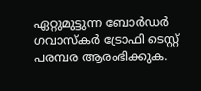ഏറ്റുമുട്ടുന്ന ബോർഡർ ഗവാസ്കർ ട്രോഫി ടെസ്റ്റ് പരമ്പര ആരംഭിക്കുക.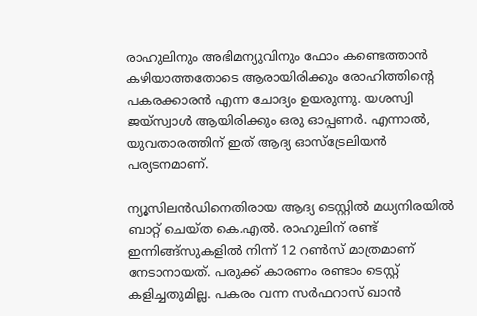രാഹുലിനും അഭിമന്യുവിനും ഫോം കണ്ടെത്താൻ കഴിയാത്തതോടെ ആരായിരിക്കും രോഹിത്തിന്‍റെ പകരക്കാരൻ എന്ന ചോദ‍്യം ഉയരുന്നു. യശസ്വി ജയ്സ്വാൾ ആയിരിക്കും ഒരു ഓപ്പണർ. എന്നാൽ, യുവതാരത്തിന് ഇത് ആദ്യ ഓസ്ട്രേലിയൻ പര്യടനമാണ്.

ന‍്യൂസിലൻഡിനെതിരായ ആദ‍്യ ടെസ്റ്റിൽ മധ്യനിരയിൽ ബാറ്റ് ചെയ്ത കെ.എൽ. രാഹുലിന് രണ്ട് ഇന്നിങ്ങ്സുകളിൽ നിന്ന് 12 റൺസ് മാത്രമാണ് നേടാനായത്. പരുക്ക് കാരണം രണ്ടാം ടെസ്റ്റ് കളിച്ചതുമില്ല. പകരം വന്ന സർഫറാസ് ഖാൻ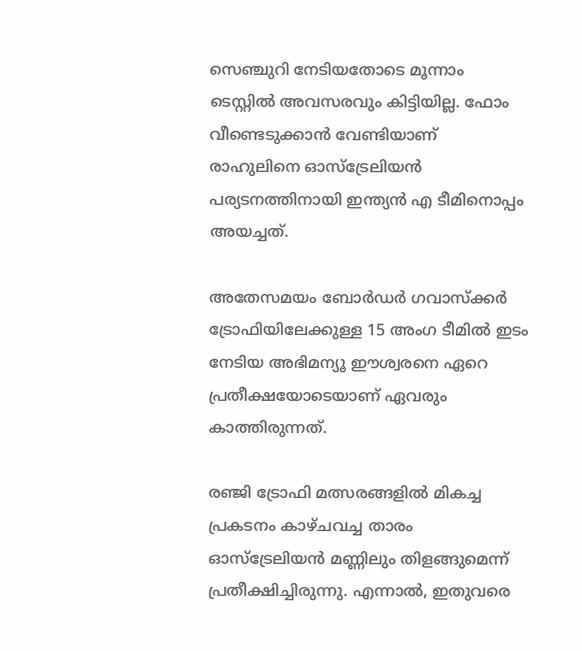സെഞ്ചുറി നേടിയതോടെ മൂന്നാം ടെസ്റ്റിൽ അവസരവും കിട്ടിയില്ല. ഫോം വീണ്ടെടുക്കാൻ വേണ്ടിയാണ് രാഹുലിനെ ഓസ്ട്രേലിയൻ പര‍്യടനത്തിനായി ഇന്ത‍്യൻ എ ടീമിനൊപ്പം അയച്ചത്.

അതേസമയം ബോർഡർ ഗവാസ്ക്കർ ട്രോഫിയിലേക്കുള്ള 15 അംഗ ടീമിൽ ഇടം നേടിയ അഭിമന‍്യൂ ഈശ്വരനെ ഏറെ പ്രതീക്ഷയോടെയാണ് ഏവരും കാത്തിരുന്നത്.

രഞ്ജി ട്രോഫി മത്സരങ്ങളിൽ മികച്ച പ്രകടനം കാഴ്ചവച്ച താരം ഓസ്ട്രേലിയൻ മണ്ണിലും തിളങ്ങുമെന്ന് പ്രതീക്ഷിച്ചിരുന്നു. എന്നാൽ, ഇതുവരെ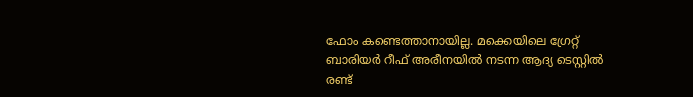ഫോം കണ്ടെത്താനായില്ല. മക്കെയിലെ ഗ്രേറ്റ് ബാരിയർ റീഫ് അരീനയിൽ നടന്ന ആദ്യ ടെസ്റ്റിൽ രണ്ട്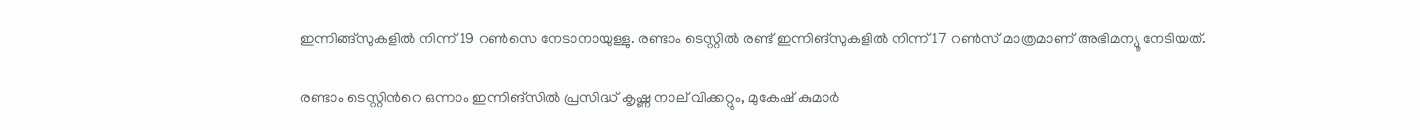ഇന്നിങ്ങ്സുകളിൽ നിന്ന് 19 റൺസെ നേടാനായുള്ളു. രണ്ടാം ടെസ്റ്റിൽ രണ്ട് ഇന്നിങ്സുകളിൽ നിന്ന് 17 റൺസ് മാത്രമാണ് അഭിമന‍്യൂ നേടിയത്.

രണ്ടാം ടെസ്റ്റിന്‍റെ ഒന്നാം ഇന്നിങ്സിൽ പ്രസിദ്ധ് കൃഷ്ണ നാല് വിക്കറ്റും, മുകേഷ് കുമാർ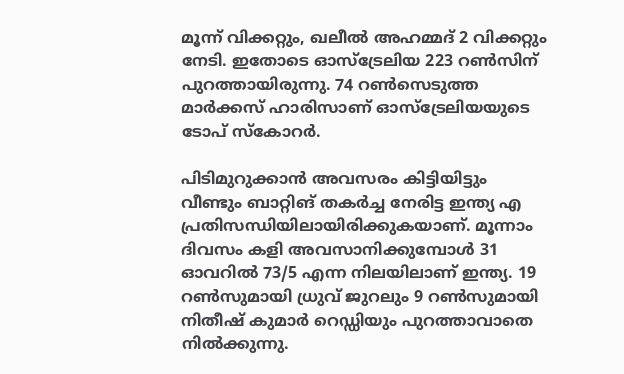മൂന്ന് വിക്കറ്റും, ഖലീൽ അഹമ്മദ് 2 വിക്കറ്റും നേടി. ഇതോടെ ഓസ്ട്രേലിയ 223 റൺസിന് പുറത്തായിരുന്നു. 74 റൺസെടുത്ത മാർക്കസ് ഹാരിസാണ് ഓസ്ട്രേലിയയുടെ ടോപ് സ്കോറർ.

പിടിമുറുക്കാൻ അവസരം കിട്ടിയിട്ടും വീണ്ടും ബാറ്റിങ് തകർച്ച നേരിട്ട ഇന്ത്യ എ പ്രതിസന്ധിയിലായിരിക്കുകയാണ്. മൂന്നാം ദിവസം കളി അവസാനിക്കുമ്പോൾ 31 ഓവറിൽ 73/5 എന്ന നിലയിലാണ് ഇന്ത‍്യ. 19 റൺസുമായി ധ്രുവ് ജുറലും 9 റൺസുമായി നിതീഷ് കുമാർ റെഡ്ഡിയും പുറത്താവാതെ നിൽക്കുന്നു.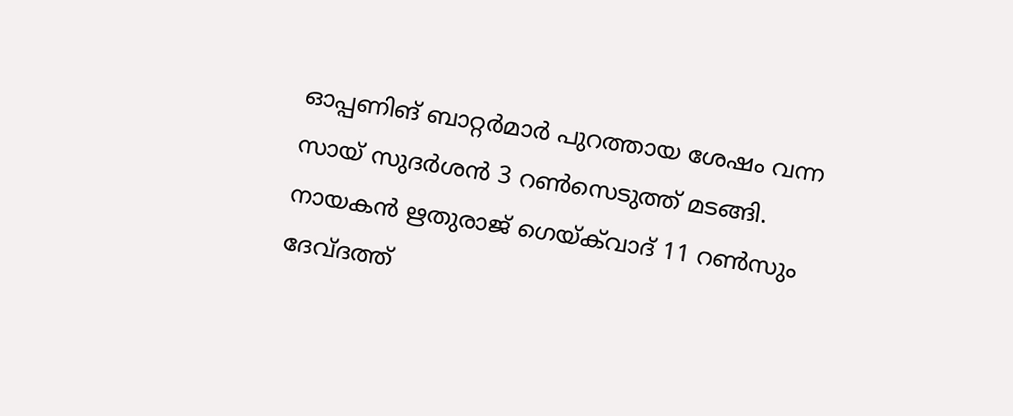ഓപ്പണിങ് ബാറ്റർമാർ പുറത്തായ ശേഷം വന്ന സായ് സുദർശൻ 3 റൺസെടുത്ത് മടങ്ങി. നായകൻ ഋതുരാജ് ഗെയ്ക്‌വാദ് 11 റൺസും ദേവ്ദത്ത്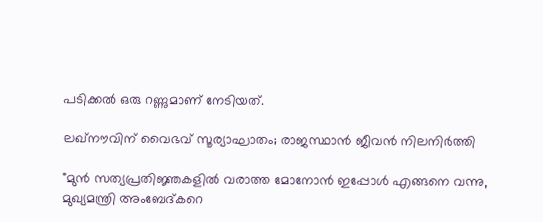പടിക്കൽ ഒരു റണ്ണുമാണ് നേടിയത്.

ലഖ്നൗവിന് വൈഭവ് സൂര്യാഘാതം; രാജസ്ഥാൻ ജീവൻ നിലനിർത്തി

"മുൻ സത്യപ്രതിജ്ഞകളിൽ വരാത്ത മോനോൻ ഇപ്പോൾ എങ്ങനെ വന്നു, മുഖ്യമന്ത്രി അംബേദ്കറെ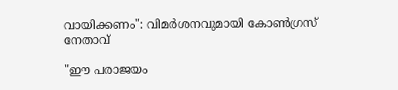വായിക്കണം": വിമർശനവുമായി കോൺഗ്രസ് നേതാവ്

"ഈ പരാജയം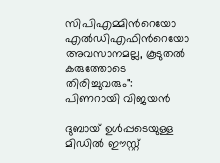സിപിഎമ്മിന്‍റെയോ എൽഡിഎഫിന്‍റെയോ അവസാനമല്ല, കൂടുതൽ കരുത്തോടെ തിരിച്ചുവരും": പിണറായി വിജയൻ

ദുബായ് ഉൾപ്പടെയുള്ള മിഡിൽ ഈസ്റ്റ്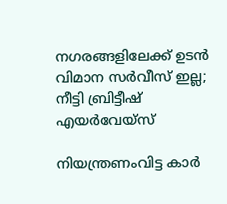നഗരങ്ങളിലേക്ക് ഉടൻ വിമാന സർവീസ് ഇല്ല; നീട്ടി ബ്രിട്ടീഷ് എയർവേയ്സ്

നിയന്ത്രണംവിട്ട കാർ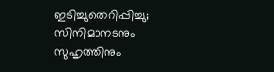ഇടിച്ചുതെറിപ്പിച്ചു; സിനിമാനടനും സുഹൃത്തിനും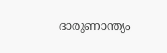ദാരുണാന്ത്യം